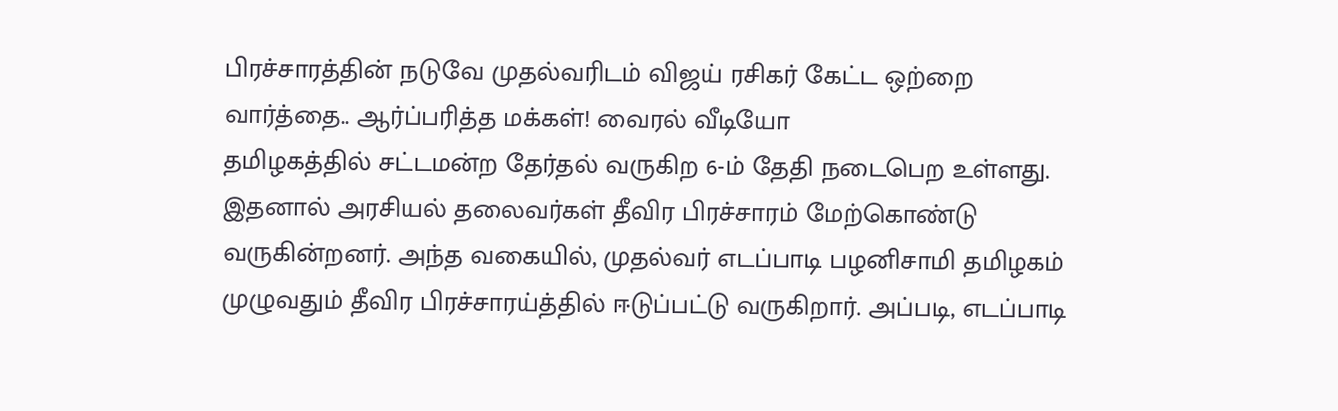பிரச்சாரத்தின் நடுவே முதல்வரிடம் விஜய் ரசிகர் கேட்ட ஒற்றை வார்த்தை.. ஆர்ப்பரித்த மக்கள்! வைரல் வீடியோ
தமிழகத்தில் சட்டமன்ற தேர்தல் வருகிற 6-ம் தேதி நடைபெற உள்ளது. இதனால் அரசியல் தலைவர்கள் தீவிர பிரச்சாரம் மேற்கொண்டு வருகின்றனர். அந்த வகையில், முதல்வர் எடப்பாடி பழனிசாமி தமிழகம் முழுவதும் தீவிர பிரச்சாரய்த்தில் ஈடுப்பட்டு வருகிறார். அப்படி, எடப்பாடி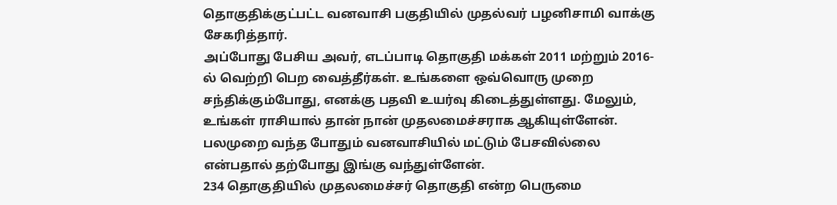தொகுதிக்குட்பட்ட வனவாசி பகுதியில் முதல்வர் பழனிசாமி வாக்கு சேகரித்தார்.
அப்போது பேசிய அவர், எடப்பாடி தொகுதி மக்கள் 2011 மற்றும் 2016-ல் வெற்றி பெற வைத்தீர்கள். உங்களை ஒவ்வொரு முறை சந்திக்கும்போது, எனக்கு பதவி உயர்வு கிடைத்துள்ளது. மேலும், உங்கள் ராசியால் தான் நான் முதலமைச்சராக ஆகியுள்ளேன். பலமுறை வந்த போதும் வனவாசியில் மட்டும் பேசவில்லை என்பதால் தற்போது இங்கு வந்துள்ளேன்.
234 தொகுதியில் முதலமைச்சர் தொகுதி என்ற பெருமை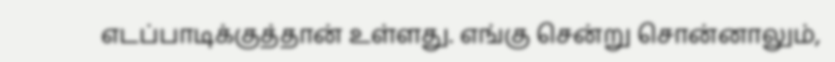எடப்பாடிக்குத்தான் உள்ளது. எங்கு சென்று சொன்னாலும்,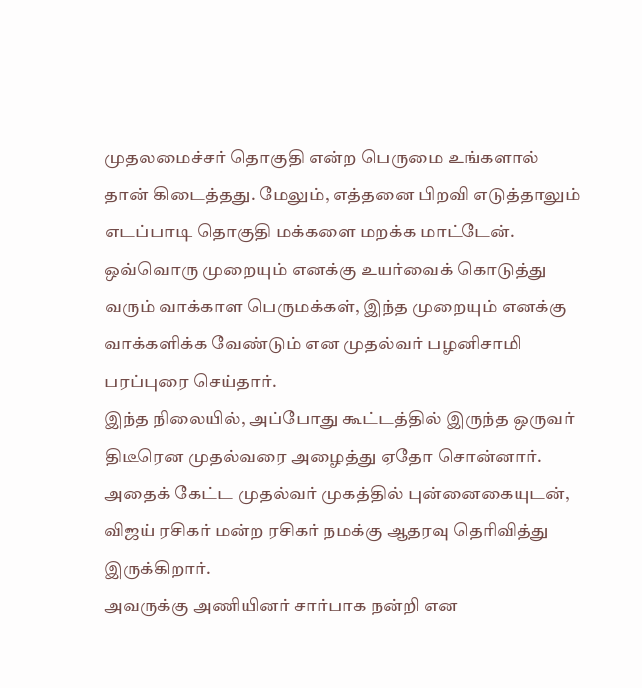முதலமைச்சர் தொகுதி என்ற பெருமை உங்களால் தான் கிடைத்தது. மேலும், எத்தனை பிறவி எடுத்தாலும் எடப்பாடி தொகுதி மக்களை மறக்க மாட்டேன். ஒவ்வொரு முறையும் எனக்கு உயர்வைக் கொடுத்து வரும் வாக்காள பெருமக்கள், இந்த முறையும் எனக்கு வாக்களிக்க வேண்டும் என முதல்வர் பழனிசாமி பரப்புரை செய்தார்.
இந்த நிலையில், அப்போது கூட்டத்தில் இருந்த ஒருவர் திடீரென முதல்வரை அழைத்து ஏதோ சொன்னார். அதைக் கேட்ட முதல்வர் முகத்தில் புன்னைகையுடன், விஜய் ரசிகர் மன்ற ரசிகர் நமக்கு ஆதரவு தெரிவித்து இருக்கிறார்.
அவருக்கு அணியினர் சார்பாக நன்றி என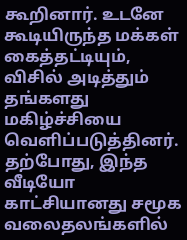கூறினார். உடனே கூடியிருந்த மக்கள் கைத்தட்டியும், விசில் அடித்தும் தங்களது மகிழ்ச்சியை வெளிப்படுத்தினர். தற்போது, இந்த வீடியோ காட்சியானது சமூக வலைதலங்களில்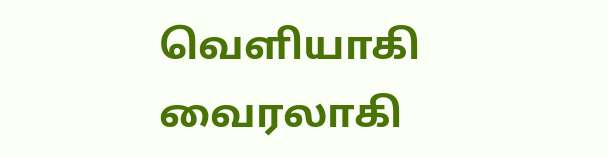வெளியாகி வைரலாகி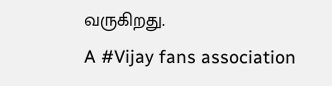வருகிறது.
A #Vijay fans association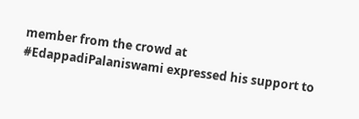member from the crowd at #EdappadiPalaniswami expressed his support to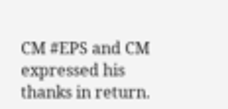CM #EPS and CM expressed his thanks in return.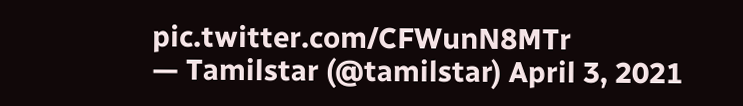pic.twitter.com/CFWunN8MTr
— Tamilstar (@tamilstar) April 3, 2021